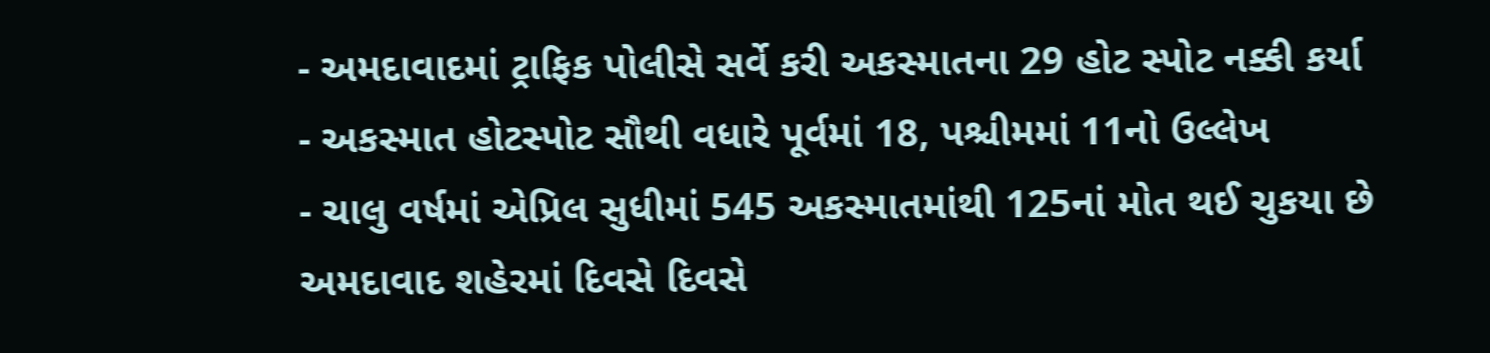- અમદાવાદમાં ટ્રાફિક પોલીસે સર્વે કરી અકસ્માતના 29 હોટ સ્પોટ નક્કી કર્યા
- અકસ્માત હોટસ્પોટ સૌથી વધારે પૂર્વમાં 18, પશ્ચીમમાં 11નો ઉલ્લેખ
- ચાલુ વર્ષમાં એપ્રિલ સુધીમાં 545 અકસ્માતમાંથી 125નાં મોત થઈ ચુકયા છે
અમદાવાદ શહેરમાં દિવસે દિવસે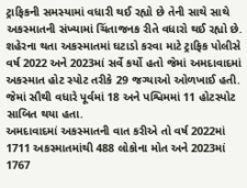ટ્રાફિકની સમસ્યામાં વધારી થઈ રહ્યો છે તેની સાથે સાથે અકસ્માતની સંખ્યામાં ચિંતાજનક રીતે વધારો થઈ રહ્યો છે. શહેરના થતા અકસ્માતમાં ઘટાડો કરવા માટે ટ્રાફિક પોલીસે વર્ષ 2022 અને 2023માં સર્વે કર્યો હતો જેમાં અમદાવાદમાં અકસ્માત હોટ સ્પોટ તરીકે 29 જગ્યાઓ ઓળખાઈ હતી. જેમાં સૌથી વધારે પૂર્વમાં 18 અને પશ્વિમમાં 11 હોટસ્પોટ સાબિત થયા હતા.
અમદાવાદમાં અકસ્માતની વાત કરીએ તો વર્ષ 2022માં 1711 અકસ્માતમાંથી 488 લોકોના મોત અને 2023માં 1767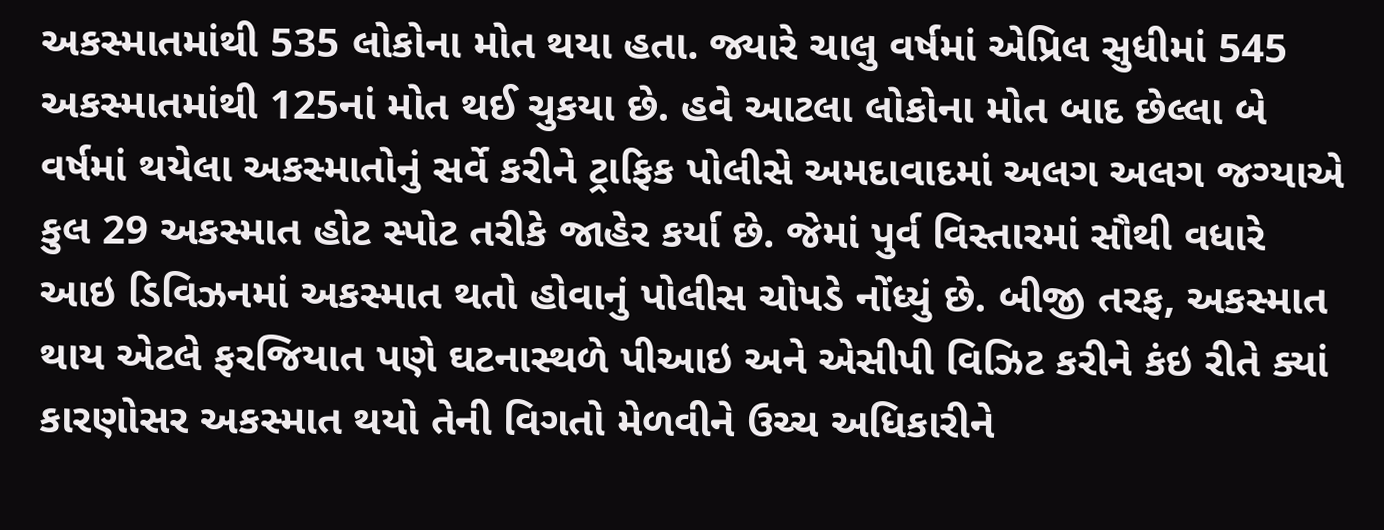અકસ્માતમાંથી 535 લોકોના મોત થયા હતા. જ્યારે ચાલુ વર્ષમાં એપ્રિલ સુધીમાં 545 અકસ્માતમાંથી 125નાં મોત થઈ ચુકયા છે. હવે આટલા લોકોના મોત બાદ છેલ્લા બે વર્ષમાં થયેલા અકસ્માતોનું સર્વે કરીને ટ્રાફિક પોલીસે અમદાવાદમાં અલગ અલગ જગ્યાએ કુલ 29 અકસ્માત હોટ સ્પોટ તરીકે જાહેર કર્યા છે. જેમાં પુર્વ વિસ્તારમાં સૌથી વધારે આઇ ડિવિઝનમાં અકસ્માત થતો હોવાનું પોલીસ ચોપડે નોંધ્યું છે. બીજી તરફ, અકસ્માત થાય એટલે ફરજિયાત પણે ઘટનાસ્થળે પીઆઇ અને એસીપી વિઝિટ કરીને કંઇ રીતે ક્યાં કારણોસર અકસ્માત થયો તેની વિગતો મેળવીને ઉચ્ચ અધિકારીને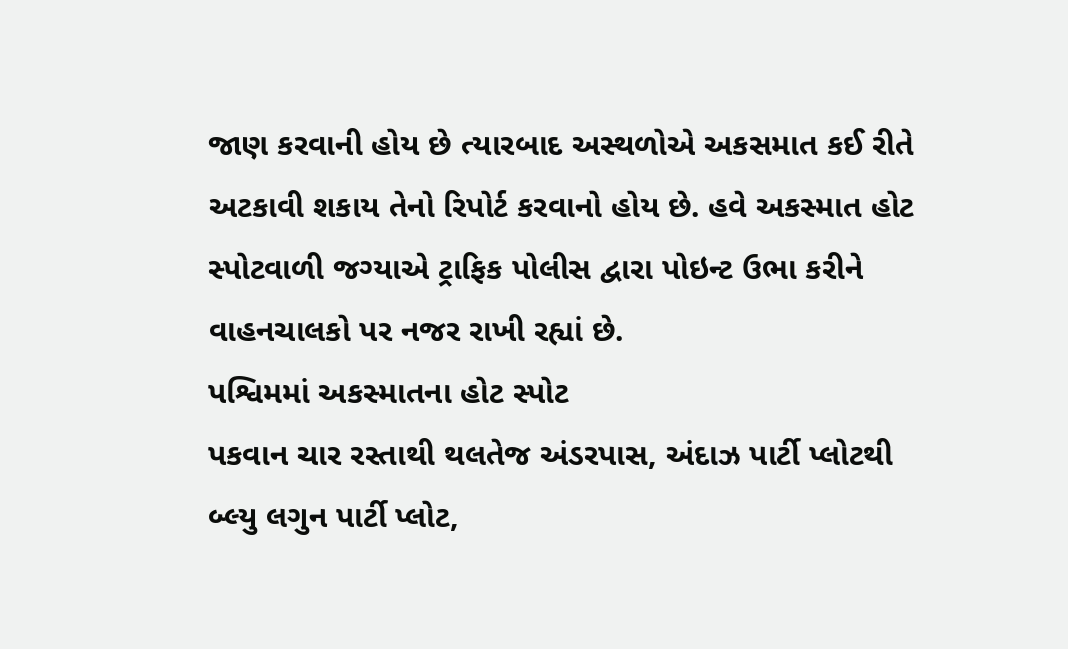જાણ કરવાની હોય છે ત્યારબાદ અસ્થળોએ અકસમાત કઈ રીતે અટકાવી શકાય તેનો રિપોર્ટ કરવાનો હોય છે. હવે અકસ્માત હોટ સ્પોટવાળી જગ્યાએ ટ્રાફિક પોલીસ દ્વારા પોઇન્ટ ઉભા કરીને વાહનચાલકો પર નજર રાખી રહ્યાં છે.
પશ્વિમમાં અકસ્માતના હોટ સ્પોટ
પકવાન ચાર રસ્તાથી થલતેજ અંડરપાસ, અંદાઝ પાર્ટી પ્લોટથી બ્લ્યુ લગુન પાર્ટી પ્લોટ,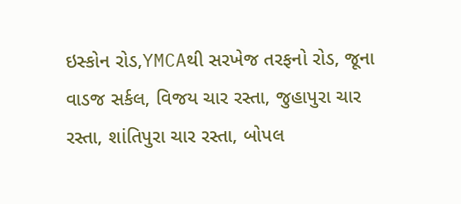ઇસ્કોન રોડ,YMCAથી સરખેજ તરફનો રોડ, જૂના વાડજ સર્કલ, વિજય ચાર રસ્તા, જુહાપુરા ચાર રસ્તા, શાંતિપુરા ચાર રસ્તા, બોપલ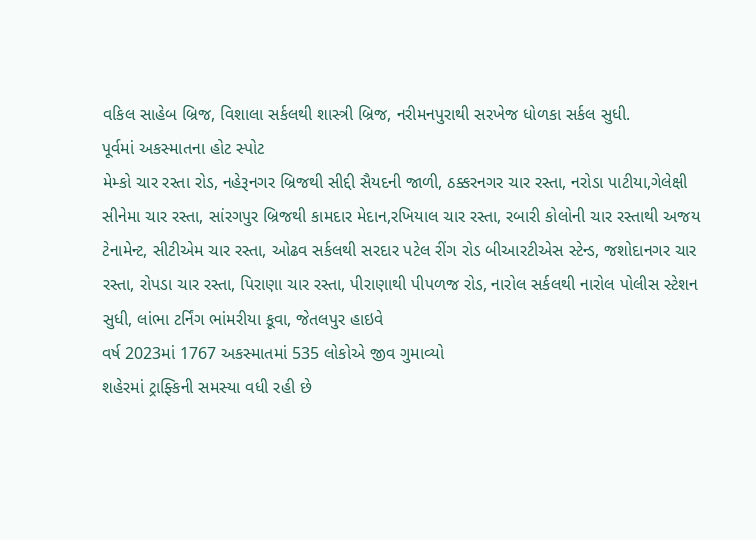વકિલ સાહેબ બ્રિજ, વિશાલા સર્કલથી શાસ્ત્રી બ્રિજ, નરીમનપુરાથી સરખેજ ધોળકા સર્કલ સુધી.
પૂર્વમાં અકસ્માતના હોટ સ્પોટ
મેમ્કો ચાર રસ્તા રોડ, નહેરૂનગર બ્રિજથી સીદ્દી સૈયદની જાળી, ઠક્કરનગર ચાર રસ્તા, નરોડા પાટીયા,ગેલેક્ષી સીનેમા ચાર રસ્તા, સાંરગપુર બ્રિજથી કામદાર મેદાન,રખિયાલ ચાર રસ્તા, રબારી કોલોની ચાર રસ્તાથી અજય ટેનામેન્ટ, સીટીએમ ચાર રસ્તા, ઓઢવ સર્કલથી સરદાર પટેલ રીંગ રોડ બીઆરટીએસ સ્ટેન્ડ, જશોદાનગર ચાર રસ્તા, રોપડા ચાર રસ્તા, પિરાણા ચાર રસ્તા, પીરાણાથી પીપળજ રોડ, નારોલ સર્કલથી નારોલ પોલીસ સ્ટેશન સુધી, લાંભા ટર્નિંગ ભાંમરીયા કૂવા, જેતલપુર હાઇવે
વર્ષ 2023માં 1767 અકસ્માતમાં 535 લોકોએ જીવ ગુમાવ્યો
શહેરમાં ટ્રાફ્કિની સમસ્યા વધી રહી છે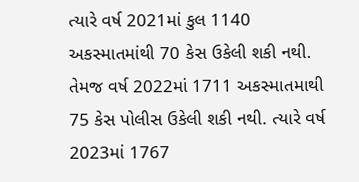ત્યારે વર્ષ 2021માં કુલ 1140 અકસ્માતમાંથી 70 કેસ ઉકેલી શકી નથી. તેમજ વર્ષ 2022માં 1711 અકસ્માતમાથી 75 કેસ પોલીસ ઉકેલી શકી નથી. ત્યારે વર્ષ 2023માં 1767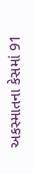અકસ્માતના કેસમાં 91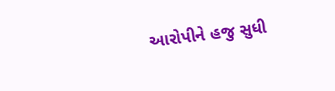આરોપીને હજુ સુધી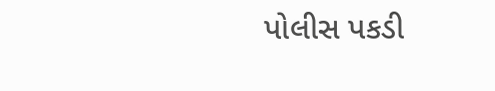પોલીસ પકડી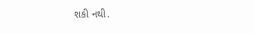શકી નથી.